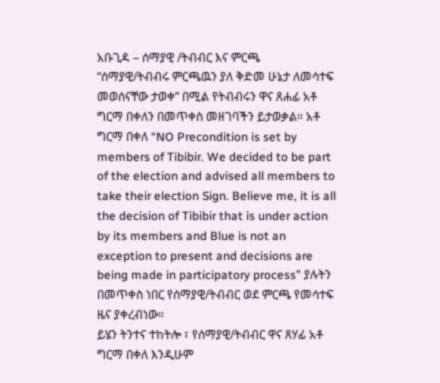አቡጊዳ – ሰማያዊ /ትብብር እና ምርጫ
“ሰማያዊ/ትብብሩ ምርጫዉን ያለ ቅድመ ሁኔታ ለመሳተፍ መወሰናቸው ታወቀ” በሚል የትብብሩን ዋና ጸሐፊ አቶ ግርማ በቀለን በመጥቀስ መዘገባችን ይታወቃል። አቶ ግርማ በቀለ “NO Precondition is set by members of Tibibir. We decided to be part of the election and advised all members to take their election Sign. Believe me, it is all the decision of Tibibir that is under action by its members and Blue is not an exception to present and decisions are being made in participatory process” ያሉትን በመጥቀስ ነበር የሰማያዊ/ትብብር ወደ ምርጫ የመሳተፍ ዜና ያቀረብነው።
ይሄን ትንተና ተከትሎ ፣ የሰማያዊ/ትብብር ዋና ጸሃፊ አቶ ግርማ በቀለ እንዲሁም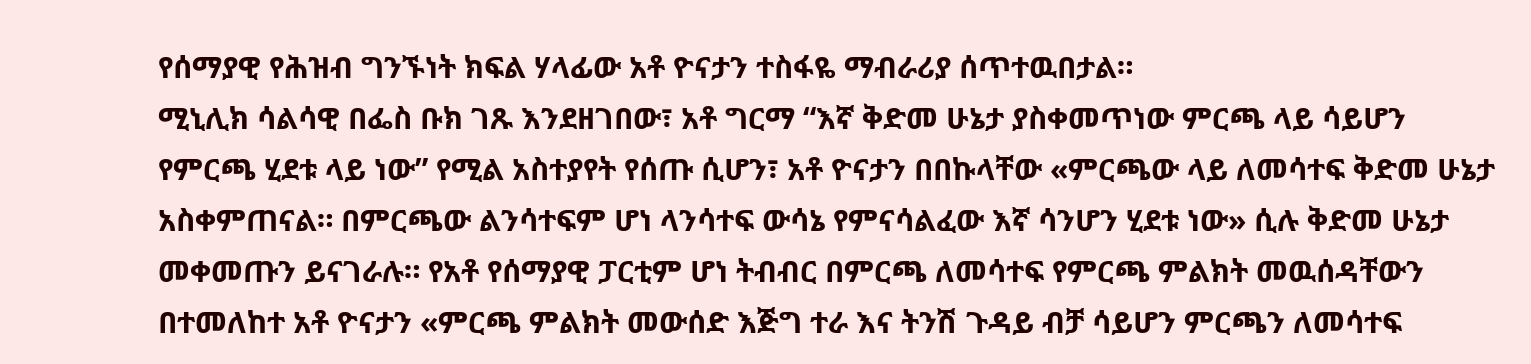የሰማያዊ የሕዝብ ግንኙነት ክፍል ሃላፊው አቶ ዮናታን ተስፋዬ ማብራሪያ ሰጥተዉበታል።
ሚኒሊክ ሳልሳዊ በፌስ ቡክ ገጹ እንደዘገበው፣ አቶ ግርማ “እኛ ቅድመ ሁኔታ ያስቀመጥነው ምርጫ ላይ ሳይሆን የምርጫ ሂደቱ ላይ ነው” የሚል አስተያየት የሰጡ ሲሆን፣ አቶ ዮናታን በበኩላቸው «ምርጫው ላይ ለመሳተፍ ቅድመ ሁኔታ አስቀምጠናል። በምርጫው ልንሳተፍም ሆነ ላንሳተፍ ውሳኔ የምናሳልፈው እኛ ሳንሆን ሂደቱ ነው» ሲሉ ቅድመ ሁኔታ መቀመጡን ይናገራሉ። የአቶ የሰማያዊ ፓርቲም ሆነ ትብብር በምርጫ ለመሳተፍ የምርጫ ምልክት መዉሰዳቸውን በተመለከተ አቶ ዮናታን «ምርጫ ምልክት መውሰድ እጅግ ተራ እና ትንሽ ጉዳይ ብቻ ሳይሆን ምርጫን ለመሳተፍ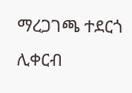ማረጋገጫ ተደርጎ ሊቀርብ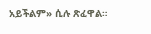አይችልም» ሲሉ ጽፈዋል።